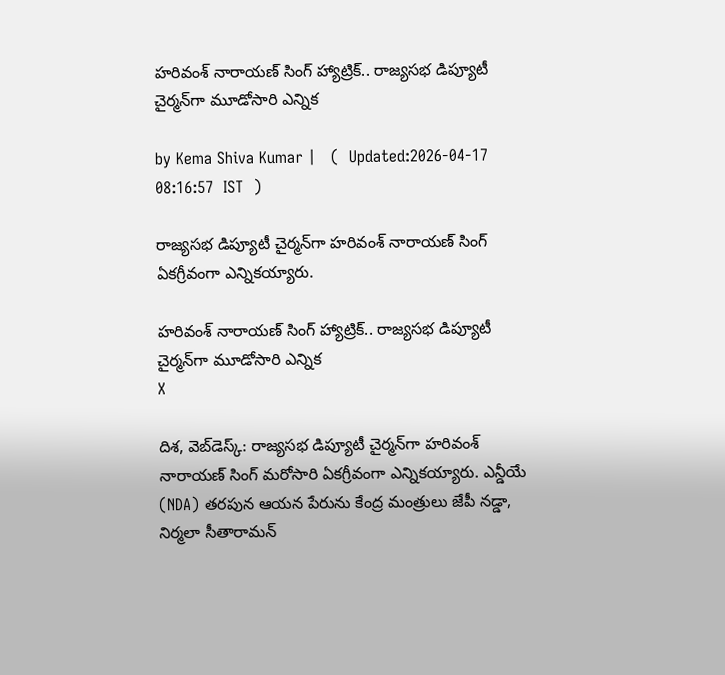హరివంశ్ నారాయణ్ సింగ్ హ్యాట్రిక్.. రాజ్యసభ డిప్యూటీ చైర్మన్‌గా మూడోసారి ఎన్నిక

by Kema Shiva Kumar |   (  Updated:2026-04-17 08:16:57  IST  )

రాజ్యసభ డిప్యూటీ చైర్మన్‌గా హరివంశ్ నారాయణ్‌ సింగ్ ఏకగ్రీవంగా ఎన్నికయ్యారు.

హరివంశ్ నారాయణ్ సింగ్ హ్యాట్రిక్.. రాజ్యసభ డిప్యూటీ చైర్మన్‌గా మూడోసారి ఎన్నిక
X

దిశ, వెబ్‌డెస్క్: రాజ్యసభ డిప్యూటీ చైర్మన్‌గా హరివంశ్ నారాయణ్‌ సింగ్ మరోసారి ఏకగ్రీవంగా ఎన్నికయ్యారు. ఎన్డీయే (NDA) తరపున ఆయన పేరును కేంద్ర మంత్రులు జేపీ నడ్డా, నిర్మలా సీతారామన్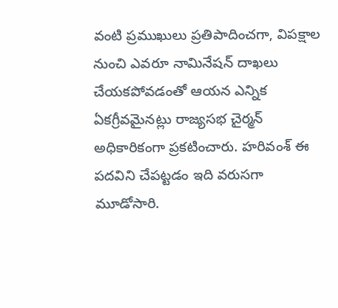వంటి ప్రముఖులు ప్రతిపాదించగా, విపక్షాల నుంచి ఎవరూ నామినేషన్ దాఖలు చేయకపోవడంతో ఆయన ఎన్నిక ఏకగ్రీవమైనట్లు రాజ్యసభ చైర్మన్ అధికారికంగా ప్రకటించారు. హరివంశ్ ఈ పదవిని చేపట్టడం ఇది వరుసగా మూడోసారి.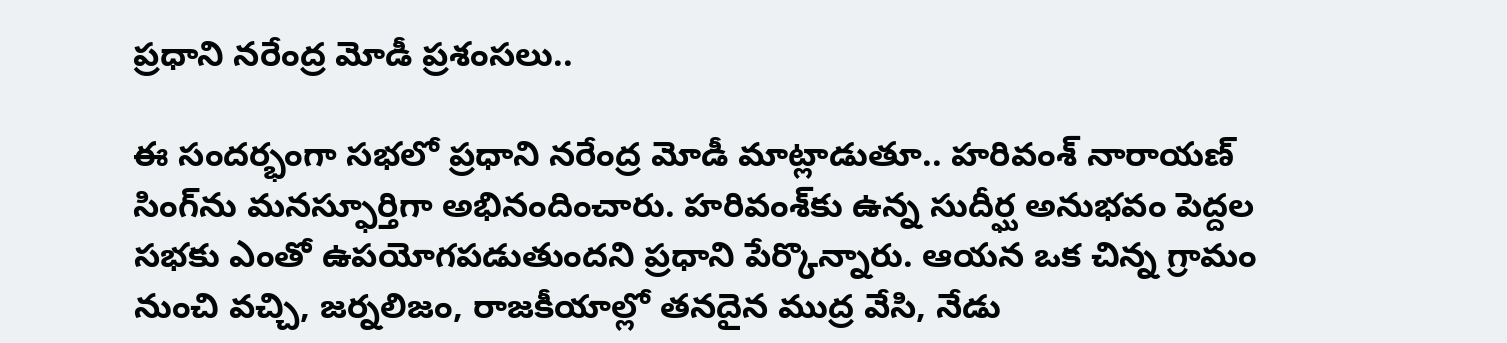ప్రధాని నరేంద్ర మోడీ ప్రశంసలు..

ఈ సందర్భంగా సభలో ప్రధాని నరేంద్ర మోడీ మాట్లాడుతూ.. హరివంశ్ నారాయణ్‌ సింగ్‌ను మనస్ఫూర్తిగా అభినందించారు. హరివంశ్‌కు ఉన్న సుదీర్ఘ అనుభవం పెద్దల సభకు ఎంతో ఉపయోగపడుతుందని ప్రధాని పేర్కొన్నారు. ఆయన ఒక చిన్న గ్రామం నుంచి వచ్చి, జర్నలిజం, రాజకీయాల్లో తనదైన ముద్ర వేసి, నేడు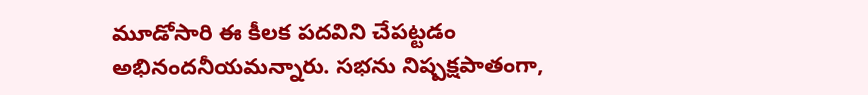మూడోసారి ఈ కీలక పదవిని చేపట్టడం అభినందనీయమన్నారు. సభను నిష్పక్షపాతంగా,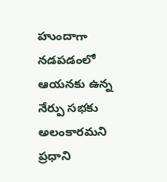హుందాగా నడపడంలో ఆయనకు ఉన్న నేర్పు సభకు అలంకారమని ప్రధాని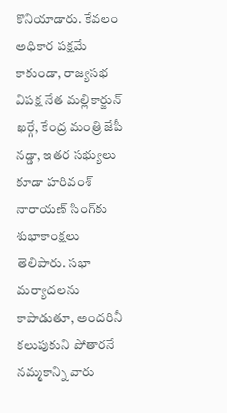కొనియాడారు. కేవలం అధికార పక్షమే కాకుండా, రాజ్యసభ విపక్ష నేత మల్లికార్జున్ ఖర్గే, కేంద్ర మంత్రి జేపీ నడ్డా, ఇతర సభ్యులు కూడా హరివంశ్ నారాయణ్ సింగ్‌కు శుభాకాంక్షలు తెలిపారు. సభా మర్యాదలను కాపాడుతూ, అందరినీ కలుపుకుని పోతారనే నమ్మకాన్ని వారు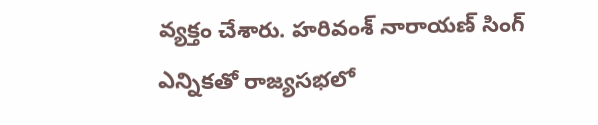వ్యక్తం చేశారు. హరివంశ్ నారాయణ్‌ సింగ్ ఎన్నికతో రాజ్యసభలో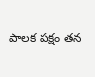పాలక పక్షం తన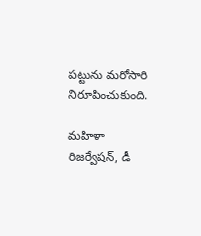పట్టును మరోసారి నిరూపించుకుంది.

మహిళా రిజర్వేషన్, డీ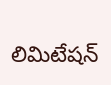లిమిటేషన్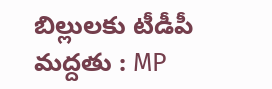బిల్లులకు టీడీపీ మద్దతు : MP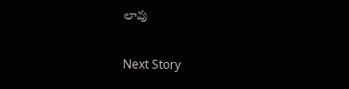లావు

Next Story